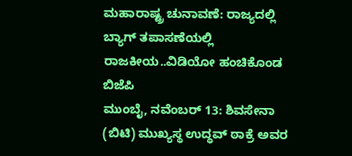ಮಹಾರಾಷ್ಟ್ರ ಚುನಾವಣೆ: ರಾಜ್ಯದಲ್ಲಿ ಬ್ಯಾಗ್ ತಪಾಸಣೆಯಲ್ಲಿ ರಾಜಕೀಯ..ವಿಡಿಯೋ ಹಂಚಿಕೊಂಡ ಬಿಜೆಪಿ
ಮುಂಬೈ, ನವೆಂಬರ್ 13: ಶಿವಸೇನಾ (ಬಿಟಿ) ಮುಖ್ಯಸ್ಥ ಉದ್ಧವ್ ಠಾಕ್ರೆ ಅವರ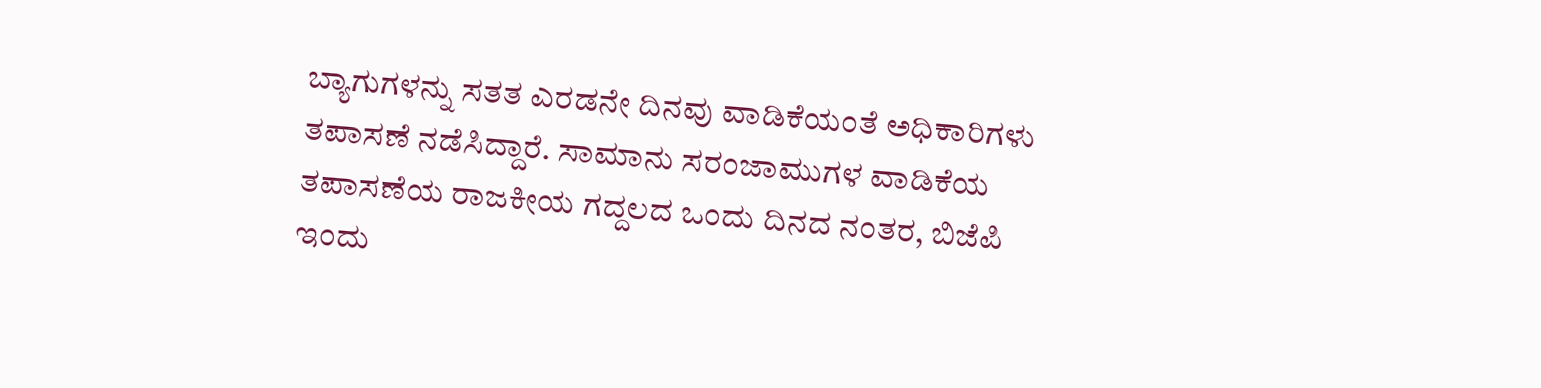ಬ್ಯಾಗುಗಳನ್ನು ಸತತ ಎರಡನೇ ದಿನವು ವಾಡಿಕೆಯಂತೆ ಅಧಿಕಾರಿಗಳು ತಪಾಸಣೆ ನಡೆಸಿದ್ದಾರೆ. ಸಾಮಾನು ಸರಂಜಾಮುಗಳ ವಾಡಿಕೆಯ ತಪಾಸಣೆಯ ರಾಜಕೀಯ ಗದ್ದಲದ ಒಂದು ದಿನದ ನಂತರ, ಬಿಜೆಪಿ ಇಂದು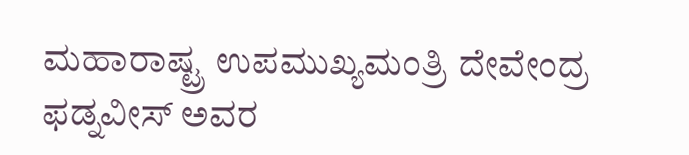ಮಹಾರಾಷ್ಟ್ರ ಉಪಮುಖ್ಯಮಂತ್ರಿ ದೇವೇಂದ್ರ ಫಡ್ನವೀಸ್ ಅವರ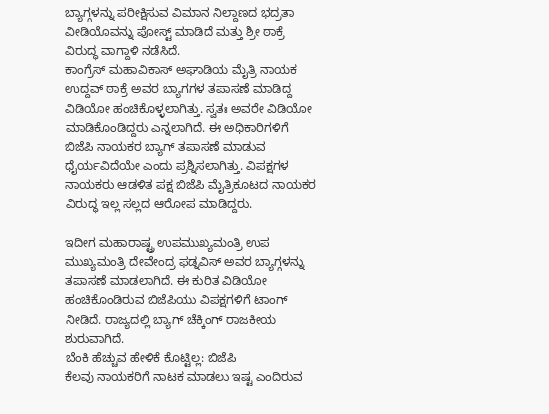ಬ್ಯಾಗ್ಗಳನ್ನು ಪರೀಕ್ಷಿಸುವ ವಿಮಾನ ನಿಲ್ದಾಣದ ಭದ್ರತಾ ವೀಡಿಯೊವನ್ನು ಪೋಸ್ಟ್ ಮಾಡಿದೆ ಮತ್ತು ಶ್ರೀ ಠಾಕ್ರೆ ವಿರುದ್ಧ ವಾಗ್ದಾಳಿ ನಡೆಸಿದೆ.
ಕಾಂಗ್ರೆಸ್ ಮಹಾವಿಕಾಸ್ ಅಘಾಡಿಯ ಮೈತ್ರಿ ನಾಯಕ ಉದ್ದವ್ ಠಾಕ್ರೆ ಅವರ ಬ್ಯಾಗಗಳ ತಪಾಸಣೆ ಮಾಡಿದ್ದ ವಿಡಿಯೋ ಹಂಚಿಕೊಳ್ಳಲಾಗಿತ್ತು. ಸ್ವತಃ ಅವರೇ ವಿಡಿಯೋ ಮಾಡಿಕೊಂಡಿದ್ದರು ಎನ್ನಲಾಗಿದೆ. ಈ ಅಧಿಕಾರಿಗಳಿಗೆ ಬಿಜೆಪಿ ನಾಯಕರ ಬ್ಯಾಗ್ ತಪಾಸಣೆ ಮಾಡುವ ಧೈರ್ಯವಿದೆಯೇ ಎಂದು ಪ್ರಶ್ನಿಸಲಾಗಿತ್ತು. ವಿಪಕ್ಷಗಳ ನಾಯಕರು ಆಡಳಿತ ಪಕ್ಷ ಬಿಜೆಪಿ ಮೈತ್ರಿಕೂಟದ ನಾಯಕರ ವಿರುದ್ಧ ಇಲ್ಲ ಸಲ್ಲದ ಆರೋಪ ಮಾಡಿದ್ದರು.

ಇದೀಗ ಮಹಾರಾಷ್ಟ್ರ ಉಪಮುಖ್ಯಮಂತ್ರಿ ಉಪ ಮುಖ್ಯಮಂತ್ರಿ ದೇವೇಂದ್ರ ಫಡ್ನವಿಸ್ ಅವರ ಬ್ಯಾಗ್ಗಳನ್ನು ತಪಾಸಣೆ ಮಾಡಲಾಗಿದೆ. ಈ ಕುರಿತ ವಿಡಿಯೋ ಹಂಚಿಕೊಂಡಿರುವ ಬಿಜೆಪಿಯು ವಿಪಕ್ಷಗಳಿಗೆ ಟಾಂಗ್ ನೀಡಿದೆ. ರಾಜ್ಯದಲ್ಲಿ ಬ್ಯಾಗ್ ಚೆಕ್ಕಿಂಗ್ ರಾಜಕೀಯ ಶುರುವಾಗಿದೆ.
ಬೆಂಕಿ ಹೆಚ್ಚುವ ಹೇಳಿಕೆ ಕೊಟ್ಟಿಲ್ಲ: ಬಿಜೆಪಿ
ಕೆಲವು ನಾಯಕರಿಗೆ ನಾಟಕ ಮಾಡಲು ಇಷ್ಟ ಎಂದಿರುವ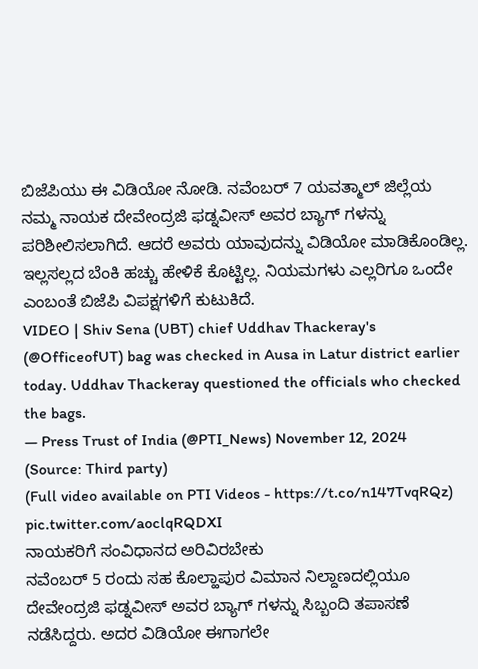ಬಿಜೆಪಿಯು ಈ ವಿಡಿಯೋ ನೋಡಿ. ನವೆಂಬರ್ 7 ಯವತ್ಮಾಲ್ ಜಿಲ್ಲೆಯ ನಮ್ಮ ನಾಯಕ ದೇವೇಂದ್ರಜಿ ಫಡ್ನವೀಸ್ ಅವರ ಬ್ಯಾಗ್ ಗಳನ್ನು ಪರಿಶೀಲಿಸಲಾಗಿದೆ. ಆದರೆ ಅವರು ಯಾವುದನ್ನು ವಿಡಿಯೋ ಮಾಡಿಕೊಂಡಿಲ್ಲ. ಇಲ್ಲಸಲ್ಲದ ಬೆಂಕಿ ಹಚ್ಚು ಹೇಳಿಕೆ ಕೊಟ್ಟಿಲ್ಲ. ನಿಯಮಗಳು ಎಲ್ಲರಿಗೂ ಒಂದೇ ಎಂಬಂತೆ ಬಿಜೆಪಿ ವಿಪಕ್ಷಗಳಿಗೆ ಕುಟುಕಿದೆ.
VIDEO | Shiv Sena (UBT) chief Uddhav Thackeray's (@OfficeofUT) bag was checked in Ausa in Latur district earlier today. Uddhav Thackeray questioned the officials who checked the bags.
— Press Trust of India (@PTI_News) November 12, 2024
(Source: Third party)
(Full video available on PTI Videos - https://t.co/n147TvqRQz) pic.twitter.com/aoclqRQDXI
ನಾಯಕರಿಗೆ ಸಂವಿಧಾನದ ಅರಿವಿರಬೇಕು
ನವೆಂಬರ್ 5 ರಂದು ಸಹ ಕೊಲ್ಹಾಪುರ ವಿಮಾನ ನಿಲ್ದಾಣದಲ್ಲಿಯೂ ದೇವೇಂದ್ರಜಿ ಫಡ್ನವೀಸ್ ಅವರ ಬ್ಯಾಗ್ ಗಳನ್ನು ಸಿಬ್ಬಂದಿ ತಪಾಸಣೆ ನಡೆಸಿದ್ದರು. ಅದರ ವಿಡಿಯೋ ಈಗಾಗಲೇ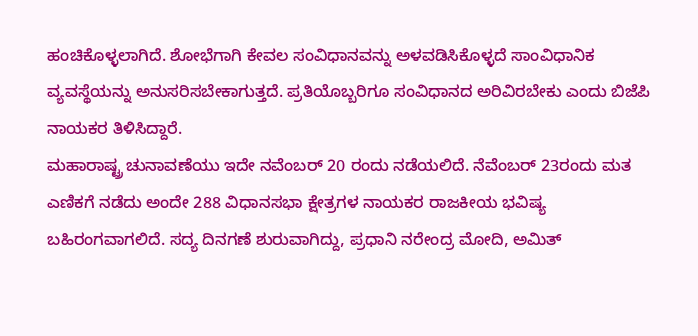ಹಂಚಿಕೊಳ್ಳಲಾಗಿದೆ. ಶೋಭೆಗಾಗಿ ಕೇವಲ ಸಂವಿಧಾನವನ್ನು ಅಳವಡಿಸಿಕೊಳ್ಳದೆ ಸಾಂವಿಧಾನಿಕ ವ್ಯವಸ್ಥೆಯನ್ನು ಅನುಸರಿಸಬೇಕಾಗುತ್ತದೆ. ಪ್ರತಿಯೊಬ್ಬರಿಗೂ ಸಂವಿಧಾನದ ಅರಿವಿರಬೇಕು ಎಂದು ಬಿಜೆಪಿ ನಾಯಕರ ತಿಳಿಸಿದ್ದಾರೆ.
ಮಹಾರಾಷ್ಟ್ರ ಚುನಾವಣೆಯು ಇದೇ ನವೆಂಬರ್ 20 ರಂದು ನಡೆಯಲಿದೆ. ನೆವೆಂಬರ್ 23ರಂದು ಮತ ಎಣಿಕಗೆ ನಡೆದು ಅಂದೇ 288 ವಿಧಾನಸಭಾ ಕ್ಷೇತ್ರಗಳ ನಾಯಕರ ರಾಜಕೀಯ ಭವಿಷ್ಯ ಬಹಿರಂಗವಾಗಲಿದೆ. ಸದ್ಯ ದಿನಗಣೆ ಶುರುವಾಗಿದ್ದು, ಪ್ರಧಾನಿ ನರೇಂದ್ರ ಮೋದಿ, ಅಮಿತ್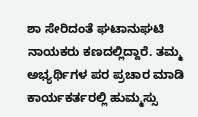ಶಾ ಸೇರಿದಂತೆ ಘಟಾನುಘಟಿ ನಾಯಕರು ಕಣದಲ್ಲಿದ್ದಾರೆ. ತಮ್ಮ ಅಭ್ಯರ್ಥಿಗಳ ಪರ ಪ್ರಚಾರ ಮಾಡಿ ಕಾರ್ಯಕರ್ತರಲ್ಲಿ ಹುಮ್ಮಸ್ಸು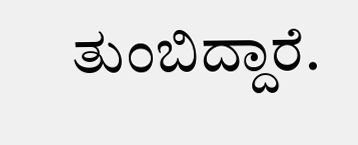ತುಂಬಿದ್ದಾರೆ.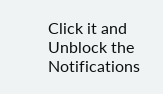Click it and Unblock the Notifications